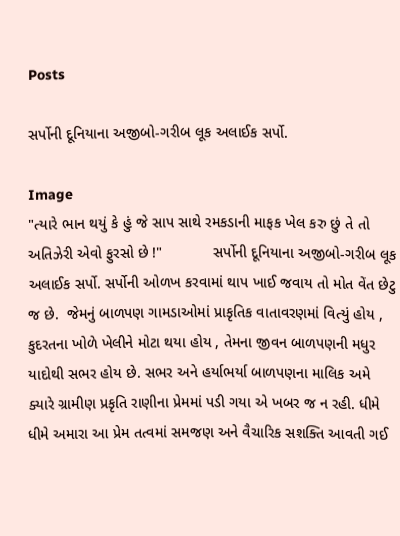Posts

સર્પોની દૂનિયાના અજીબો-ગરીબ લૂક અલાઈક સર્પો.

Image
"ત્યારે ભાન થયું કે હું જે સાપ સાથે રમકડાની માફક ખેલ કરુ છું તે તો અતિઝેરી એવો ફુરસો છે !"            સર્પોની દૂનિયાના અજીબો-ગરીબ લૂક અલાઈક સર્પો. સર્પોની ઓળખ કરવામાં થાપ ખાઈ જવાય તો મોત વેંત છેટુ જ છે.  જેમનું બાળપણ ગામડાઓમાં પ્રાકૃતિક વાતાવરણમાં વિત્યું હોય , કુદરતના ખોળે ખેલીને મોટા થયા હોય , તેમના જીવન બાળપણની મધુર યાદોથી સભર હોય છે. સભર અને હર્યાભર્યા બાળપણના માલિક અમે ક્યારે ગ્રામીણ પ્રકૃતિ રાણીના પ્રેમમાં પડી ગયા એ ખબર જ ન રહી. ધીમે ધીમે અમારા આ પ્રેમ તત્વમાં સમજણ અને વૈચારિક સશક્તિ આવતી ગઈ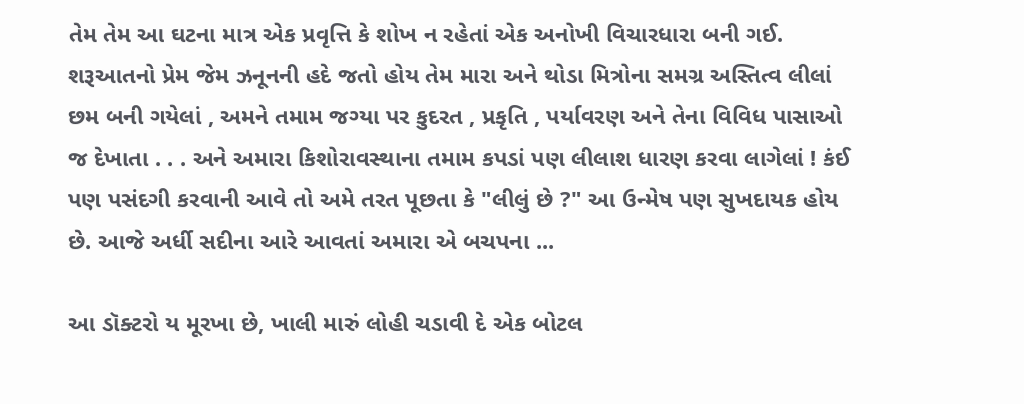તેમ તેમ આ ઘટના માત્ર એક પ્રવૃત્તિ કે શોખ ન રહેતાં એક અનોખી વિચારધારા બની ગઈ. શરૂઆતનો પ્રેમ જેમ ઝનૂનની હદે જતો હોય તેમ મારા અને થોડા મિત્રોના સમગ્ર અસ્તિત્વ લીલાં છમ બની ગયેલાં , અમને તમામ જગ્યા પર કુદરત , પ્રકૃતિ , પર્યાવરણ અને તેના વિવિધ પાસાઓ જ દેખાતા . . . અને અમારા કિશોરાવસ્થાના તમામ કપડાં પણ લીલાશ ધારણ કરવા લાગેલાં ! કંઈ પણ પસંદગી કરવાની આવે તો અમે તરત પૂછતા કે "લીલું છે ?" આ ઉન્મેષ પણ સુખદાયક હોય છે. આજે અર્ધી સદીના આરે આવતાં અમારા એ બચપના ...

આ ડૉક્ટરો ય મૂરખા છે, ખાલી મારું લોહી ચડાવી દે એક બોટલ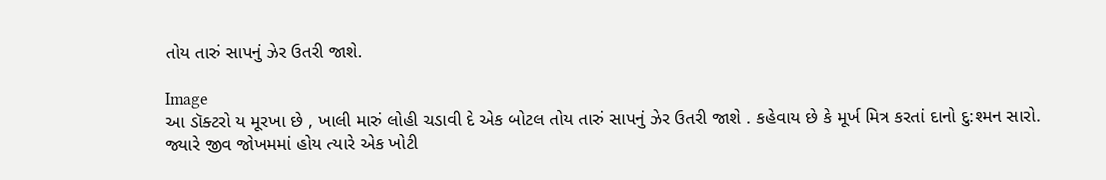તોય તારું સાપનું ઝેર ઉતરી જાશે.

Image
આ ડૉક્ટરો ય મૂરખા છે , ખાલી મારું લોહી ચડાવી દે એક બોટલ તોય તારું સાપનું ઝેર ઉતરી જાશે . કહેવાય છે કે મૂર્ખ મિત્ર કરતાં દાનો દુ:શ્મન સારો. જ્યારે જીવ જોખમમાં હોય ત્યારે એક ખોટી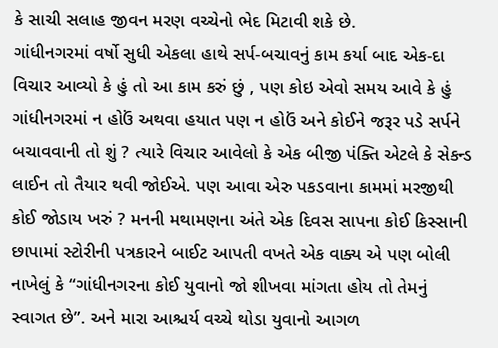કે સાચી સલાહ જીવન મરણ વચ્ચેનો ભેદ મિટાવી શકે છે.           ગાંધીનગરમાં વર્ષો સુધી એકલા હાથે સર્પ-બચાવનું કામ કર્યા બાદ એક-દા વિચાર આવ્યો કે હું તો આ કામ કરું છું , પણ કોઇ એવો સમય આવે કે હું ગાંધીનગરમાં ન હોઉં અથવા હયાત પણ ન હોઉં અને કોઈને જરૂર પડે સર્પને બચાવવાની તો શું ? ત્યારે વિચાર આવેલો કે એક બીજી પંક્તિ એટલે કે સેકન્ડ લાઈન તો તૈયાર થવી જોઈએ. પણ આવા એરુ પકડવાના કામમાં મરજીથી કોઈ જોડાય ખરું ? મનની મથામણના અંતે એક દિવસ સાપના કોઈ કિસ્સાની છાપામાં સ્ટોરીની પત્રકારને બાઈટ આપતી વખતે એક વાક્ય એ પણ બોલી નાખેલું કે “ગાંધીનગરના કોઈ યુવાનો જો શીખવા માંગતા હોય તો તેમનું સ્વાગત છે”. અને મારા આશ્ચર્ય વચ્ચે થોડા યુવાનો આગળ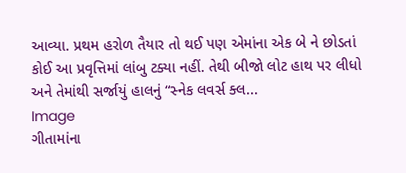આવ્યા. પ્રથમ હરોળ તૈયાર તો થઈ પણ એમાંના એક બે ને છોડતાં કોઈ આ પ્રવૃત્તિમાં લાંબુ ટક્યા નહીં. તેથી બીજો લોટ હાથ પર લીધો અને તેમાંથી સર્જાયું હાલનું “સ્નેક લવર્સ ક્લ...
Image
ગીતામાંના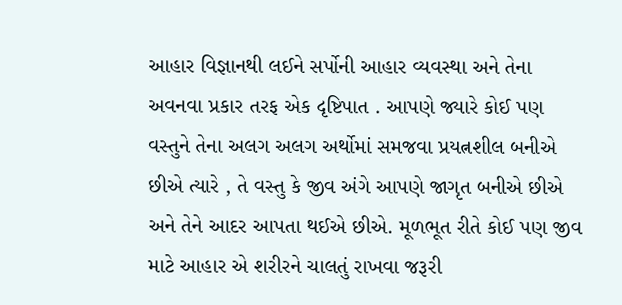આહાર વિજ્ઞાનથી લઈને સર્પોની આહાર વ્યવસ્થા અને તેના અવનવા પ્રકાર તરફ એક દૃષ્ટિપાત . આપણે જ્યારે કોઈ પણ વસ્તુને તેના અલગ અલગ અર્થોમાં સમજવા પ્રયત્નશીલ બનીએ છીએ ત્યારે , તે વસ્તુ કે જીવ અંગે આપણે જાગૃત બનીએ છીએ અને તેને આદર આપતા થઈએ છીએ. મૂળભૂત રીતે કોઈ પણ જીવ માટે આહાર એ શરીરને ચાલતું રાખવા જરૂરી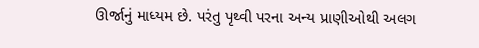ઊર્જાનું માધ્યમ છે. પરંતુ પૃથ્વી પરના અન્ય પ્રાણીઓથી અલગ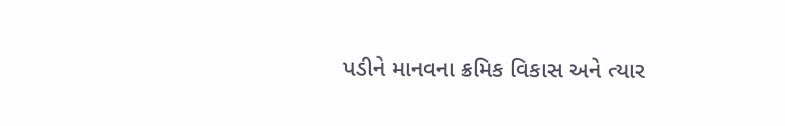પડીને માનવના ક્રમિક વિકાસ અને ત્યાર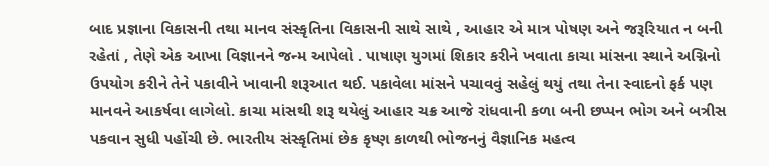બાદ પ્રજ્ઞાના વિકાસની તથા માનવ સંસ્કૃતિના વિકાસની સાથે સાથે , આહાર એ માત્ર પોષણ અને જરૂરિયાત ન બની રહેતાં , તેણે એક આખા વિજ્ઞાનને જન્મ આપેલો . પાષાણ યુગમાં શિકાર કરીને ખવાતા કાચા માંસના સ્થાને અગ્નિનો ઉપયોગ કરીને તેને પકાવીને ખાવાની શરૂઆત થઈ. પકાવેલા માંસને પચાવવું સહેલું થયું તથા તેના સ્વાદનો ફર્ક પણ માનવને આકર્ષવા લાગેલો. કાચા માંસથી શરૂ થયેલું આહાર ચક્ર આજે રાંધવાની કળા બની છપ્પન ભોગ અને બત્રીસ પકવાન સુધી પહોંચી છે. ભારતીય સંસ્કૃતિમાં છેક કૃષ્ણ કાળથી ભોજનનું વૈજ્ઞાનિક મહત્વ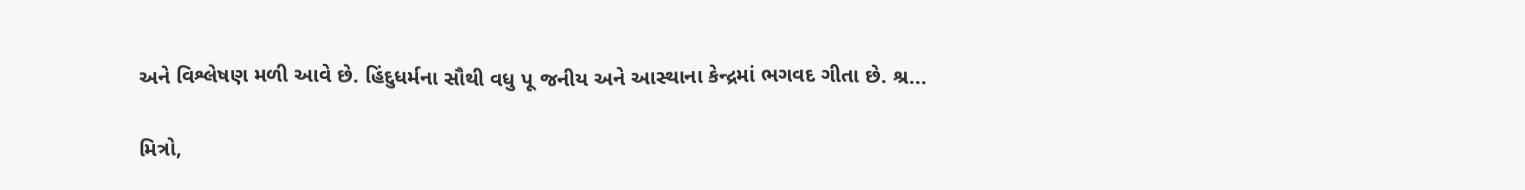અને વિશ્લેષણ મળી આવે છે. હિંદુધર્મના સૌથી વધુ પૂ જનીય અને આસ્થાના કેન્દ્રમાં ભગવદ ગીતા છે. શ્ર...

મિત્રો,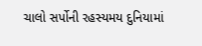ચાલો સર્પોની રહસ્યમય દુનિયામાં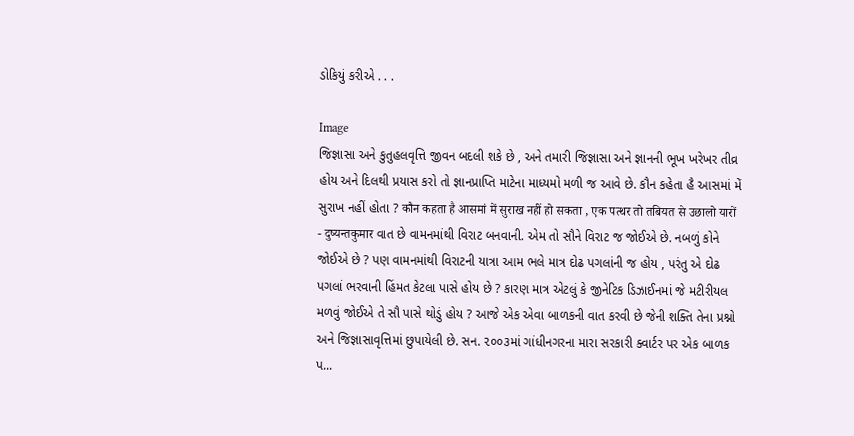ડોકિયું કરીએ . . .

Image
જિજ્ઞાસા અને કુતુહલવૃત્તિ જીવન બદલી શકે છે , અને તમારી જિજ્ઞાસા અને જ્ઞાનની ભૂખ ખરેખર તીવ્ર હોય અને દિલથી પ્રયાસ કરો તો જ્ઞાનપ્રાપ્તિ માટેના માધ્યમો મળી જ આવે છે. કૌન કહેતા હૈ આસમાં મેં સુરાખ નહીં હોતા ? कौन कहता है आसमां में सुराख नहीं हो सकता , एक पत्थर तो तबियत से उछालो यारों                                                                           - दुष्यन्तकुमार વાત છે વામનમાંથી વિરાટ બનવાની. એમ તો સૌને વિરાટ જ જોઈએ છે. નબળું કોને જોઈએ છે ? પણ વામનમાંથી વિરાટની યાત્રા આમ ભલે માત્ર દોઢ પગલાંની જ હોય , પરંતુ એ દોઢ પગલાં ભરવાની હિંમત કેટલા પાસે હોય છે ? કારણ માત્ર એટલું કે જીનેટિક ડિઝાઈનમાં જે મટીરીયલ મળવું જોઈએ તે સૌ પાસે થોડું હોય ? આજે એક એવા બાળકની વાત કરવી છે જેની શક્તિ તેના પ્રશ્નો અને જિજ્ઞાસાવૃત્તિમાં છુપાયેલી છે. સન. ૨૦૦૩માં ગાંધીનગરના મારા સરકારી ક્વાર્ટર પર એક બાળક પ...